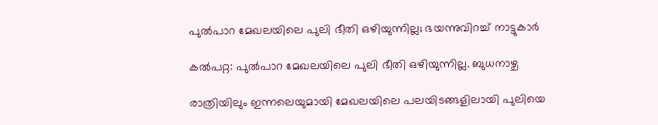പുല്‍പാറ മേഖലയിലെ പുലി ഭീതി ഒഴിയുന്നില്ല; ഭയന്നുവിറച്ച് നാട്ടുകാര്‍

കല്‍പറ്റ: പുല്‍പാറ മേഖലയിലെ പുലി ഭീതി ഒഴിയുന്നില്ല. ബുധനാഴ്ച

രാത്രിയിലും ഇന്നലെയുമായി മേഖലയിലെ പലയിടങ്ങളിലായി പുലിയെ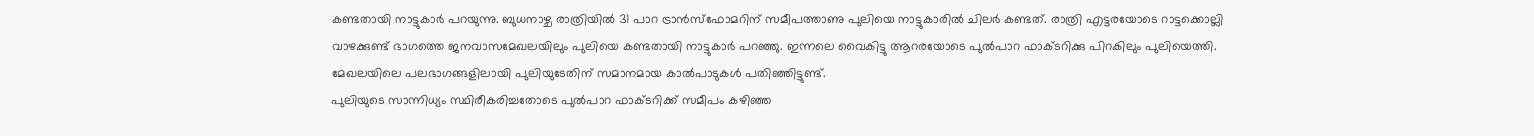കണ്ടതായി നാട്ടുകാര്‍ പറയുന്നു. ബുധനാഴ്ച രാത്രിയില്‍ 31 പാറ ട്രാന്‍സ്‌ഫോമറിന് സമീപത്താണു പുലിയെ നാട്ടുകാരില്‍ ചിലര്‍ കണ്ടത്. രാത്രി എട്ടരയോടെ റാട്ടക്കൊല്ലി വാഴക്കുണ്ട് ഭാഗത്തെ ജനവാസമേഖലയിലും പുലിയെ കണ്ടതായി നാട്ടുകാര്‍ പറഞ്ഞു. ഇന്നലെ വൈകിട്ടു ആറരയോടെ പുല്‍പാറ ഫാക്ടറിക്കു പിറകിലും പുലിയെത്തി. മേഖലയിലെ പലഭാഗങ്ങളിലായി പുലിയുടേതിന് സമാനമായ കാല്‍പാടുകള്‍ പതിഞ്ഞിട്ടുണ്ട്.
പുലിയുടെ സാന്നിധ്യം സ്ഥിരീകരിച്ചതോടെ പുല്‍പാറ ഫാക്ടറിക്ക് സമീപം കഴിഞ്ഞ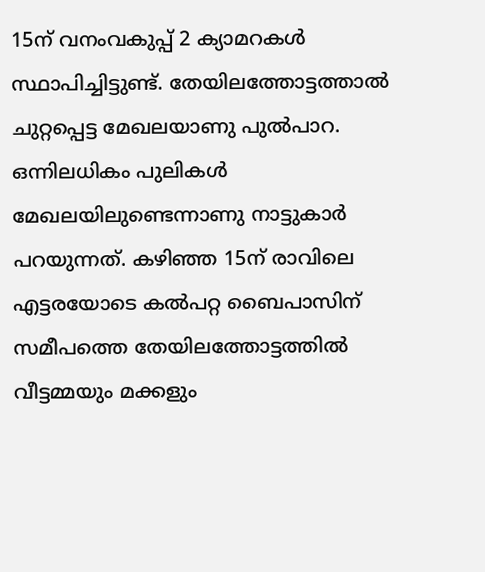15ന് വനംവകുപ്പ് 2 ക്യാമറകള്‍ സ്ഥാപിച്ചിട്ടുണ്ട്. തേയിലത്തോട്ടത്താല്‍ ചുറ്റപ്പെട്ട മേഖലയാണു പുല്‍പാറ. ഒന്നിലധികം പുലികള്‍ മേഖലയിലുണ്ടെന്നാണു നാട്ടുകാര്‍ പറയുന്നത്. കഴിഞ്ഞ 15ന് രാവിലെ എട്ടരയോടെ കല്‍പറ്റ ബൈപാസിന് സമീപത്തെ തേയിലത്തോട്ടത്തില്‍ വീട്ടമ്മയും മക്കളും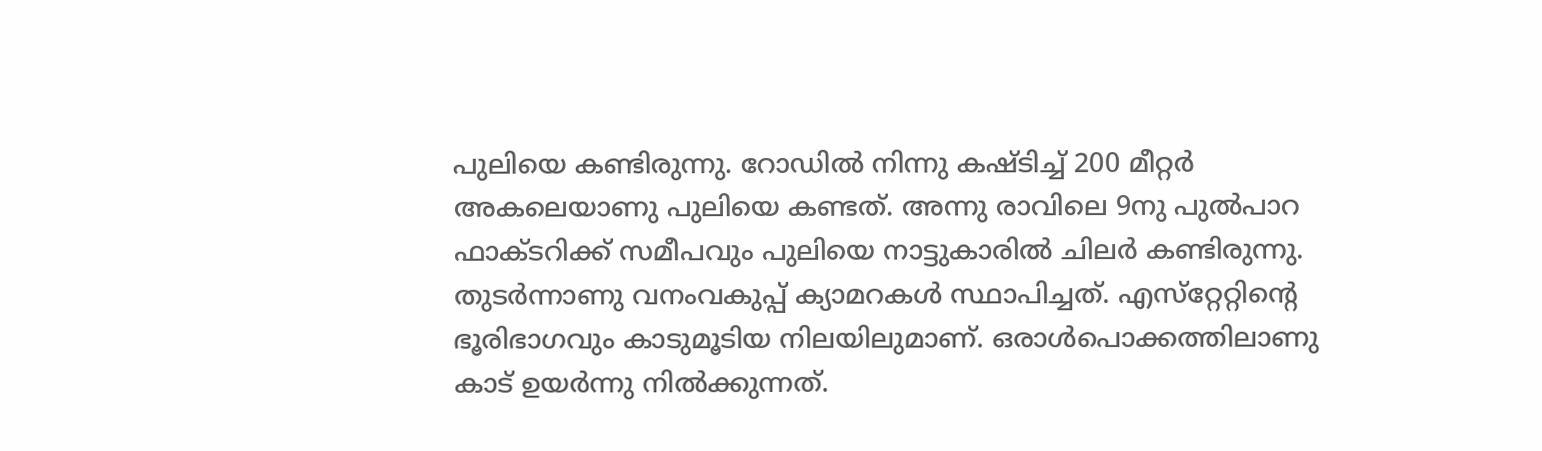പുലിയെ കണ്ടിരുന്നു. റോഡില്‍ നിന്നു കഷ്ടിച്ച് 200 മീറ്റര്‍ അകലെയാണു പുലിയെ കണ്ടത്. അന്നു രാവിലെ 9നു പുല്‍പാറ ഫാക്ടറിക്ക് സമീപവും പുലിയെ നാട്ടുകാരില്‍ ചിലര്‍ കണ്ടിരുന്നു. തുടര്‍ന്നാണു വനംവകുപ്പ് ക്യാമറകള്‍ സ്ഥാപിച്ചത്. എസ്‌റ്റേറ്റിന്റെ ഭൂരിഭാഗവും കാടുമൂടിയ നിലയിലുമാണ്. ഒരാള്‍പൊക്കത്തിലാണു കാട് ഉയര്‍ന്നു നില്‍ക്കുന്നത്.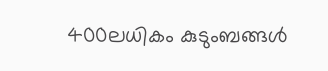400ലധികം കുടുംബങ്ങള്‍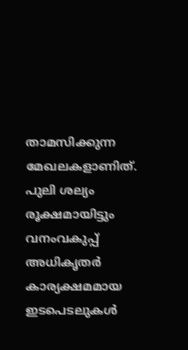താമസിക്കുന്ന മേഖലകളാണിത്. പുലി ശല്യം രൂക്ഷമായിട്ടും വനംവകുപ്പ് അധികൃതര്‍ കാര്യക്ഷമമായ ഇടപെടലുകള്‍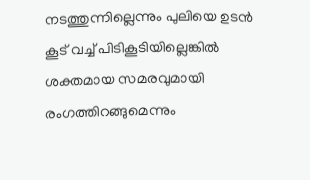നടത്തുന്നില്ലെന്നും പുലിയെ ഉടന്‍ കൂട് വച്ച് പിടികൂടിയില്ലെങ്കില്‍ ശക്തമായ സമരവുമായി രംഗത്തിറങ്ങുമെന്നും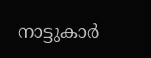നാട്ടുകാര്‍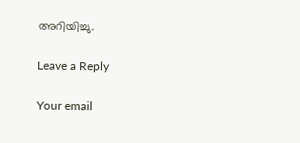അറിയിച്ചു.

Leave a Reply

Your email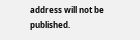address will not be published.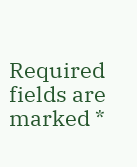Required fields are marked *